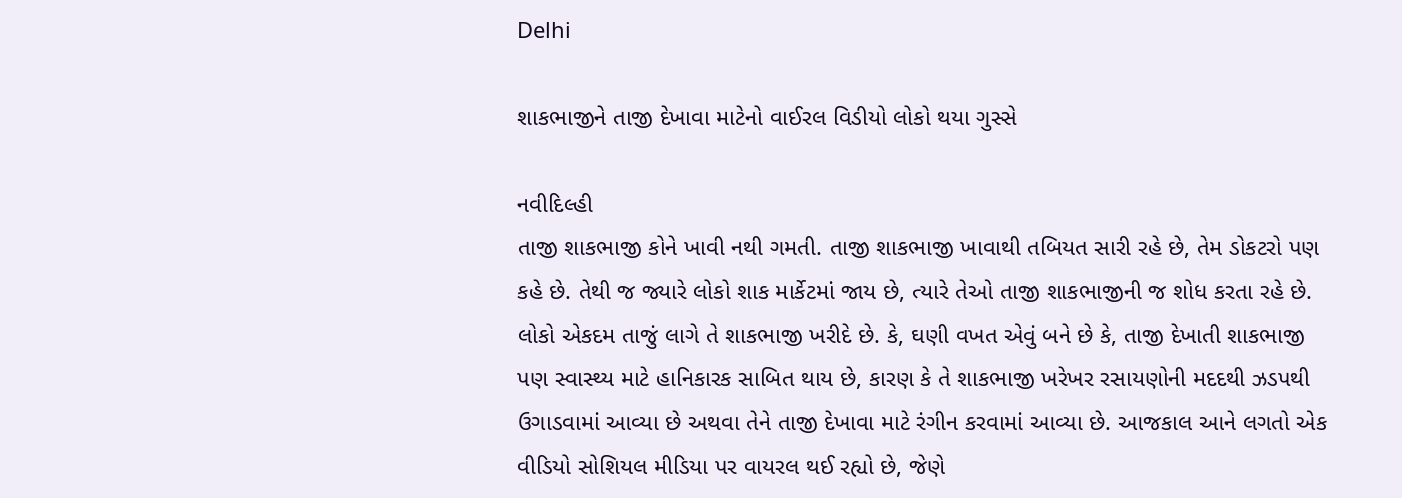Delhi

શાકભાજીને તાજી દેખાવા માટેનો વાઈરલ વિડીયો લોકો થયા ગુસ્સે

નવીદિલ્હી
તાજી શાકભાજી કોને ખાવી નથી ગમતી. તાજી શાકભાજી ખાવાથી તબિયત સારી રહે છે, તેમ ડોકટરો પણ કહે છે. તેથી જ જ્યારે લોકો શાક માર્કેટમાં જાય છે, ત્યારે તેઓ તાજી શાકભાજીની જ શોધ કરતા રહે છે. લોકો એકદમ તાજું લાગે તે શાકભાજી ખરીદે છે. કે, ઘણી વખત એવું બને છે કે, તાજી દેખાતી શાકભાજી પણ સ્વાસ્થ્ય માટે હાનિકારક સાબિત થાય છે, કારણ કે તે શાકભાજી ખરેખર રસાયણોની મદદથી ઝડપથી ઉગાડવામાં આવ્યા છે અથવા તેને તાજી દેખાવા માટે રંગીન કરવામાં આવ્યા છે. આજકાલ આને લગતો એક વીડિયો સોશિયલ મીડિયા પર વાયરલ થઈ રહ્યો છે, જેણે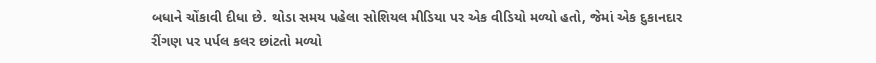બધાને ચોંકાવી દીધા છે. થોડા સમય પહેલા સોશિયલ મીડિયા પર એક વીડિયો મળ્યો હતો, જેમાં એક દુકાનદાર રીંગણ પર પર્પલ કલર છાંટતો મળ્યો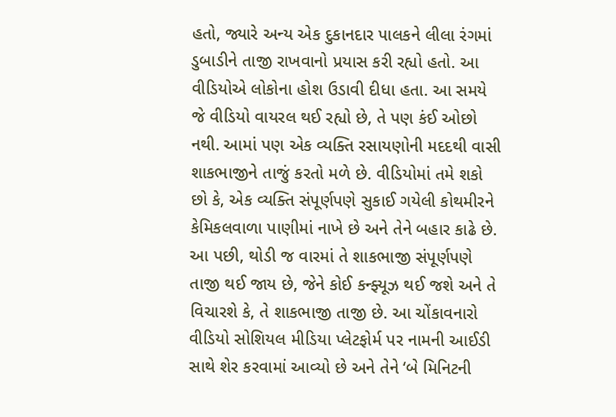હતો, જ્યારે અન્ય એક દુકાનદાર પાલકને લીલા રંગમાં ડુબાડીને તાજી રાખવાનો પ્રયાસ કરી રહ્યો હતો. આ વીડિયોએ લોકોના હોશ ઉડાવી દીધા હતા. આ સમયે જે વીડિયો વાયરલ થઈ રહ્યો છે, તે પણ કંઈ ઓછો નથી. આમાં પણ એક વ્યક્તિ રસાયણોની મદદથી વાસી શાકભાજીને તાજું કરતો મળે છે. વીડિયોમાં તમે શકો છો કે, એક વ્યક્તિ સંપૂર્ણપણે સુકાઈ ગયેલી કોથમીરને કેમિકલવાળા પાણીમાં નાખે છે અને તેને બહાર કાઢે છે. આ પછી, થોડી જ વારમાં તે શાકભાજી સંપૂર્ણપણે તાજી થઈ જાય છે, જેને કોઈ કન્ફ્યૂઝ થઈ જશે અને તે વિચારશે કે, તે શાકભાજી તાજી છે. આ ચોંકાવનારો વીડિયો સોશિયલ મીડિયા પ્લેટફોર્મ પર નામની આઈડી સાથે શેર કરવામાં આવ્યો છે અને તેને ‘બે મિનિટની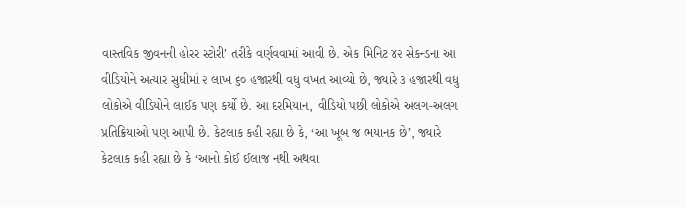વાસ્તવિક જીવનની હોરર સ્ટોરી’ તરીકે વર્ણવવામાં આવી છે. એક મિનિટ ૪૨ સેકન્ડના આ વીડિયોને અત્યાર સુધીમાં ૨ લાખ ૬૦ હજારથી વધુ વખત આવ્યો છે, જ્યારે ૩ હજારથી વધુ લોકોએ વીડિયોને લાઈક પણ કર્યો છે. આ દરમિયાન, વીડિયો પછી લોકોએ અલગ-અલગ પ્રતિક્રિયાઓ પણ આપી છે. કેટલાક કહી રહ્યા છે કે, ‘આ ખૂબ જ ભયાનક છે’, જ્યારે કેટલાક કહી રહ્યા છે કે ‘આનો કોઈ ઈલાજ નથી અથવા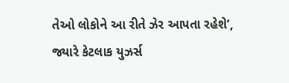તેઓ લોકોને આ રીતે ઝેર આપતા રહેશે’, જ્યારે કેટલાક યુઝર્સ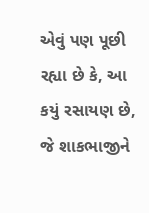એવું પણ પૂછી રહ્યા છે કે, આ કયું રસાયણ છે, જે શાકભાજીને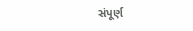સંપૂર્ણ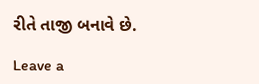રીતે તાજી બનાવે છે.

Leave a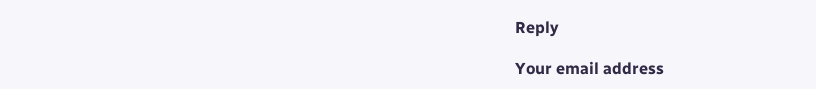Reply

Your email address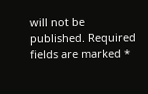will not be published. Required fields are marked *